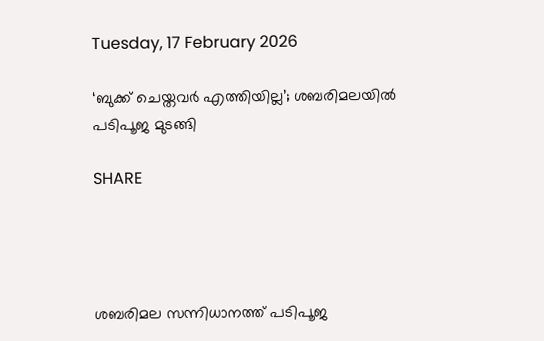Tuesday, 17 February 2026

‘ബുക്ക് ചെയ്തവർ എത്തിയില്ല’; ശബരിമലയിൽ പടിപൂജ മുടങ്ങി

SHARE




ശബരിമല സന്നിധാനത്ത് പടിപൂജ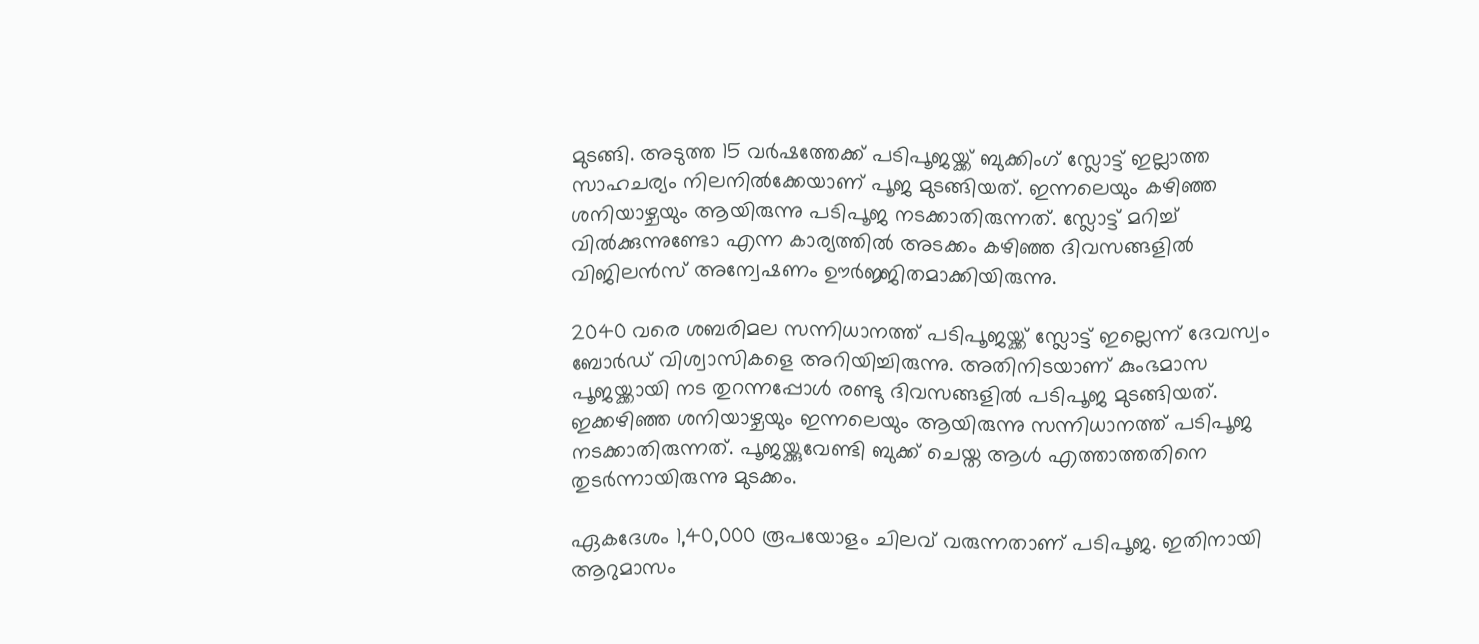മുടങ്ങി. അടുത്ത 15 വർഷത്തേക്ക് പടിപൂജയ്ക്ക് ബുക്കിംഗ് സ്ലോട്ട് ഇല്ലാത്ത സാഹചര്യം നിലനിൽക്കേയാണ് പൂജ മുടങ്ങിയത്. ഇന്നലെയും കഴിഞ്ഞ ശനിയാഴ്ചയും ആയിരുന്നു പടിപൂജ നടക്കാതിരുന്നത്. സ്ലോട്ട് മറിച്ച് വിൽക്കുന്നുണ്ടോ എന്ന കാര്യത്തിൽ അടക്കം കഴിഞ്ഞ ദിവസങ്ങളിൽ വിജിലൻസ് അന്വേഷണം ഊർജ്ജിതമാക്കിയിരുന്നു.

2040 വരെ ശബരിമല സന്നിധാനത്ത് പടിപൂജയ്ക്ക് സ്ലോട്ട് ഇല്ലെന്ന് ദേവസ്വം ബോർഡ് വിശ്വാസികളെ അറിയിച്ചിരുന്നു. അതിനിടയാണ് കുംഭമാസ പൂജയ്ക്കായി നട തുറന്നപ്പോൾ രണ്ടു ദിവസങ്ങളിൽ പടിപൂജ മുടങ്ങിയത്. ഇക്കഴിഞ്ഞ ശനിയാഴ്ചയും ഇന്നലെയും ആയിരുന്നു സന്നിധാനത്ത് പടിപൂജ നടക്കാതിരുന്നത്. പൂജയ്ക്കുവേണ്ടി ബുക്ക് ചെയ്ത ആൾ എത്താത്തതിനെ തുടർന്നായിരുന്നു മുടക്കം.

ഏകദേശം 1,40,000 രൂപയോളം ചിലവ് വരുന്നതാണ് പടിപൂജ. ഇതിനായി ആറുമാസം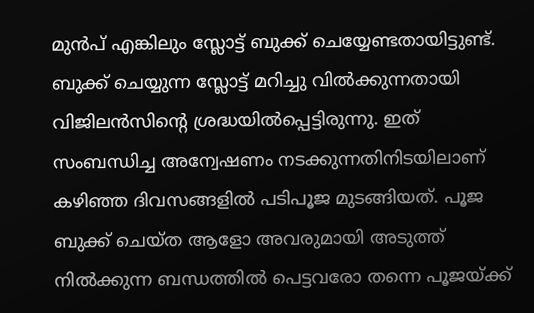മുൻപ് എങ്കിലും സ്ലോട്ട് ബുക്ക് ചെയ്യേണ്ടതായിട്ടുണ്ട്. ബുക്ക് ചെയ്യുന്ന സ്ലോട്ട് മറിച്ചു വിൽക്കുന്നതായി വിജിലൻസിന്റെ ശ്രദ്ധയിൽപ്പെട്ടിരുന്നു. ഇത് സംബന്ധിച്ച അന്വേഷണം നടക്കുന്നതിനിടയിലാണ് കഴിഞ്ഞ ദിവസങ്ങളിൽ പടിപൂജ മുടങ്ങിയത്. പൂജ ബുക്ക് ചെയ്ത ആളോ അവരുമായി അടുത്ത് നിൽക്കുന്ന ബന്ധത്തിൽ പെട്ടവരോ തന്നെ പൂജയ്ക്ക്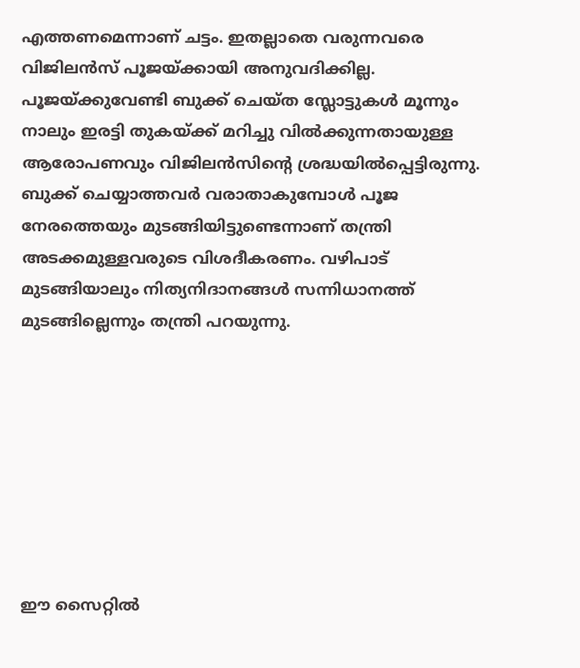എത്തണമെന്നാണ് ചട്ടം. ഇതല്ലാതെ വരുന്നവരെ വിജിലൻസ് പൂജയ്ക്കായി അനുവദിക്കില്ല. പൂജയ്ക്കുവേണ്ടി ബുക്ക് ചെയ്ത സ്ലോട്ടുകൾ മൂന്നും നാലും ഇരട്ടി തുകയ്ക്ക് മറിച്ചു വിൽക്കുന്നതായുള്ള ആരോപണവും വിജിലൻസിന്റെ ശ്രദ്ധയിൽപ്പെട്ടിരുന്നു. ബുക്ക് ചെയ്യാത്തവർ വരാതാകുമ്പോൾ പൂജ നേരത്തെയും മുടങ്ങിയിട്ടുണ്ടെന്നാണ് തന്ത്രി അടക്കമുള്ളവരുടെ വിശദീകരണം. വഴിപാട് മുടങ്ങിയാലും നിത്യനിദാനങ്ങൾ സന്നിധാനത്ത് മുടങ്ങില്ലെന്നും തന്ത്രി പറയുന്നു.








ഈ സൈറ്റിൽ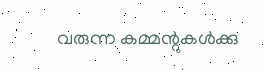വരുന്ന കമ്മന്റുകൾക്കു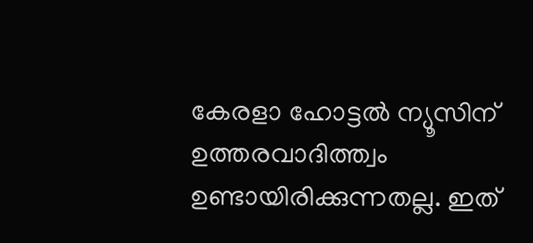കേരളാ ഹോട്ടൽ ന്യൂസിന് ഉത്തരവാദിത്ത്വം ഉണ്ടായിരിക്കുന്നതല്ല. ഇത്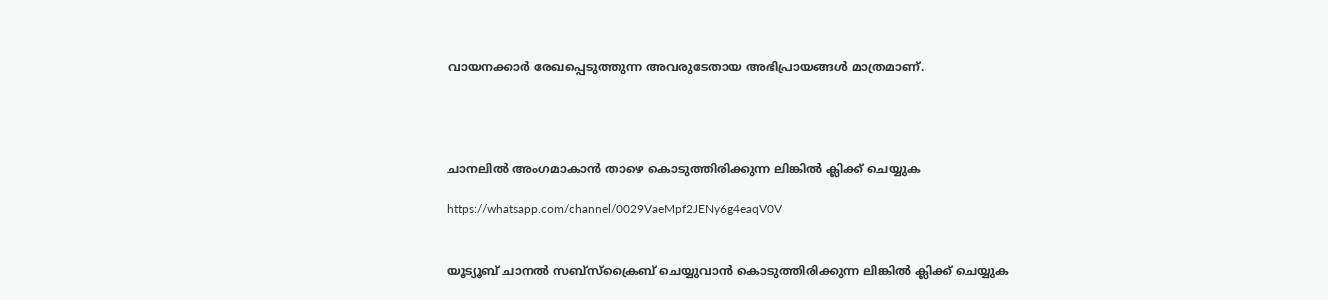വായനക്കാർ രേഖപ്പെടുത്തുന്ന അവരുടേതായ അഭിപ്രായങ്ങൾ മാത്രമാണ്.




ചാനലിൽ അംഗമാകാൻ താഴെ കൊടുത്തിരിക്കുന്ന ലിങ്കിൽ ക്ലിക്ക് ചെയ്യുക

https://whatsapp.com/channel/0029VaeMpf2JENy6g4eaqV0V


യൂട്യൂബ് ചാനൽ സബ്സ്ക്രൈബ് ചെയ്യുവാൻ കൊടുത്തിരിക്കുന്ന ലിങ്കിൽ ക്ലിക്ക് ചെയ്യുക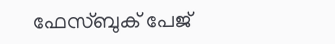ഫേസ്ബുക് പേജ്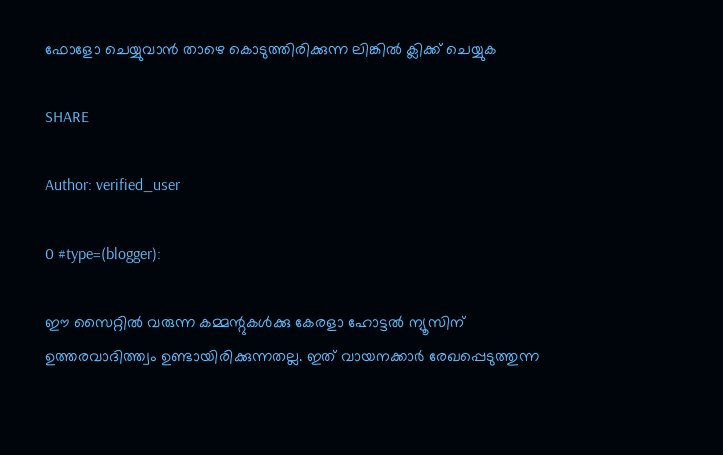ഫോളോ ചെയ്യുവാൻ താഴെ കൊടുത്തിരിക്കുന്ന ലിങ്കിൽ ക്ലിക്ക് ചെയ്യുക

SHARE

Author: verified_user

0 #type=(blogger):

ഈ സൈറ്റിൽ വരുന്ന കമ്മന്റുകൾക്കു കേരളാ ഹോട്ടൽ ന്യൂസിന് ഉത്തരവാദിത്ത്വം ഉണ്ടായിരിക്കുന്നതല്ല. ഇത് വായനക്കാർ രേഖപ്പെടുത്തുന്ന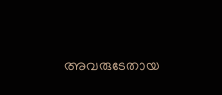അവരുടേതായ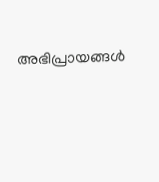അഭിപ്രായങ്ങൾ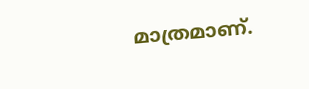മാത്രമാണ്.